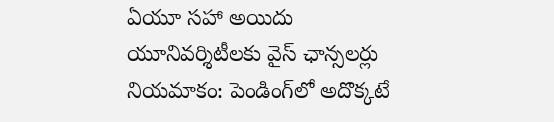ఏయూ సహా అయిదు యూనివర్శిటీలకు వైస్ ఛాన్సలర్లు నియమాకం: పెండింగ్‌లో అదొక్కటే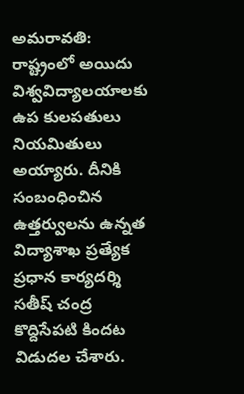అమరావతి: రాష్ట్రంలో అయిదు విశ్వవిద్యాలయాలకు ఉప కులపతులు నియమితులు అయ్యారు. దీనికి సంబంధించిన ఉత్తర్వులను ఉన్నత విద్యాశాఖ ప్రత్యేక ప్రధాన కార్యదర్శి సతీష్ చంద్ర కొద్దిసేపటి కిందట విడుదల చేశారు.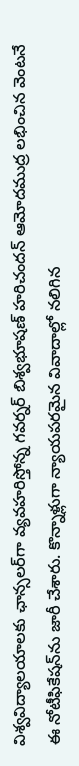విశ్వవిద్యాలయాలకు ఛాన్సలర్‌గా వ్యవహరిస్తోన్న గవర్నర్ బిశ్వభూషణ్ హరిచందన్ ఆమోదముద్ర లభించిన వెంటనే ఈ నోటీఫికేషన్‌ను జారీ చేశారు. కొన్నాళ్లుగా న్యాయపరమైన వివాదాల్లో నలిగిన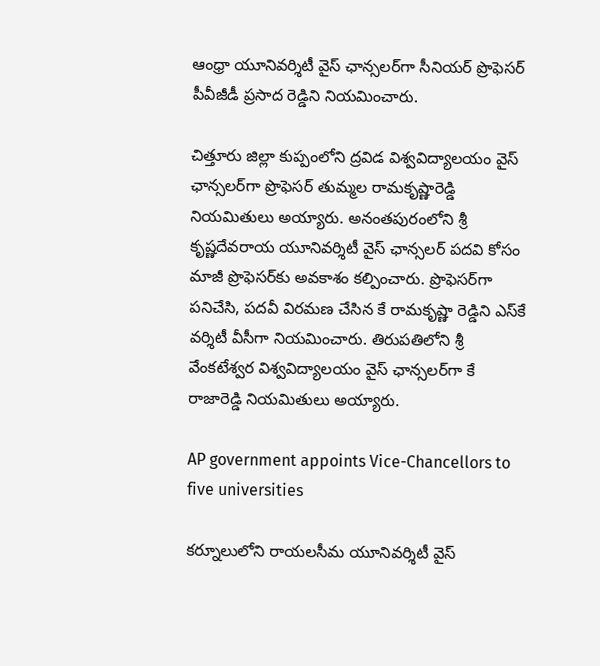ఆంధ్రా యూనివర్శిటీ వైస్ ఛాన్సలర్‌గా సీనియర్ ప్రొఫెసర్ పీవీజీడీ ప్రసాద రెడ్డిని నియమించారు.

చిత్తూరు జిల్లా కుప్పంలోని ద్రవిడ విశ్వవిద్యాలయం వైస్ ఛాన్సలర్‌గా ప్రొఫెసర్ తుమ్మల రామకృష్ణారెడ్డి నియమితులు అయ్యారు. అనంతపురంలోని శ్రీ కృష్ణదేవరాయ యూనివర్శిటీ వైస్ ఛాన్సలర్ పదవి కోసం మాజీ ప్రొఫెసర్‌కు అవకాశం కల్పించారు. ప్రొఫెసర్‌గా పనిచేసి, పదవీ విరమణ చేసిన కే రామకృష్ణా రెడ్డిని ఎస్‌కే వర్శిటీ వీసీగా నియమించారు. తిరుపతిలోని శ్రీ వేంకటేశ్వర విశ్వవిద్యాలయం వైస్ ఛాన్సలర్‌గా కే రాజారెడ్డి నియమితులు అయ్యారు.

AP government appoints Vice-Chancellors to five universities

కర్నూలులోని రాయలసీమ యూనివర్శిటీ వైస్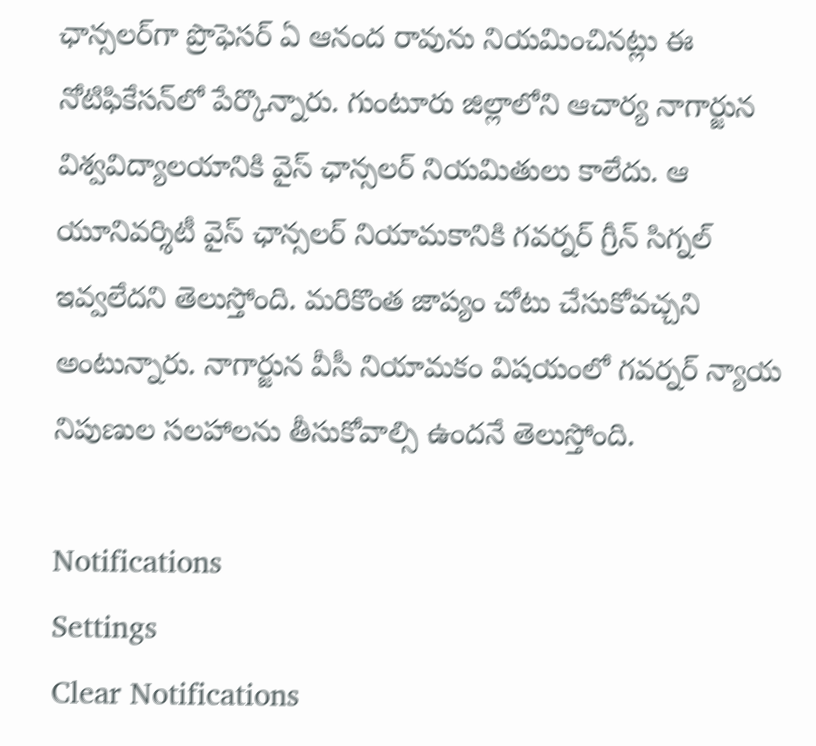ఛాన్సలర్‌గా ప్రొఫెసర్ ఏ ఆనంద రావును నియమించినట్లు ఈ నోటిఫికేసన్‌లో పేర్కొన్నారు. గుంటూరు జిల్లాలోని ఆచార్య నాగార్జున విశ్వవిద్యాలయానికి వైస్ ఛాన్సలర్‌ నియమితులు కాలేదు. ఆ యూనివర్శిటీ వైస్ ఛాన్సలర్ నియామకానికి గవర్నర్ గ్రీన్ సిగ్నల్ ఇవ్వలేదని తెలుస్తోంది. మరికొంత జాప్యం చోటు చేసుకోవచ్చని అంటున్నారు. నాగార్జున వీసీ నియామకం విషయంలో గవర్నర్ న్యాయ నిపుణుల సలహాలను తీసుకోవాల్సి ఉందనే తెలుస్తోంది.

Notifications
Settings
Clear Notifications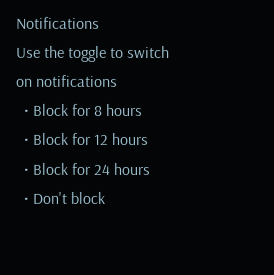Notifications
Use the toggle to switch on notifications
  • Block for 8 hours
  • Block for 12 hours
  • Block for 24 hours
  • Don't block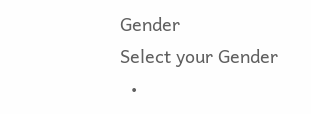Gender
Select your Gender
  •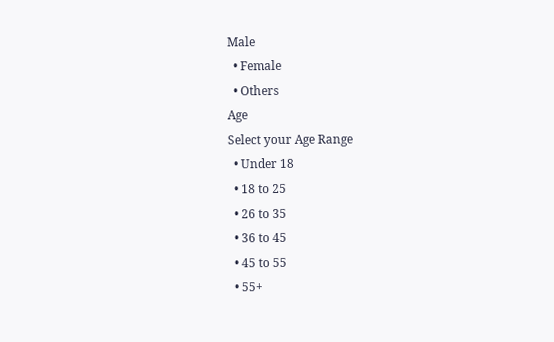Male
  • Female
  • Others
Age
Select your Age Range
  • Under 18
  • 18 to 25
  • 26 to 35
  • 36 to 45
  • 45 to 55
  • 55+